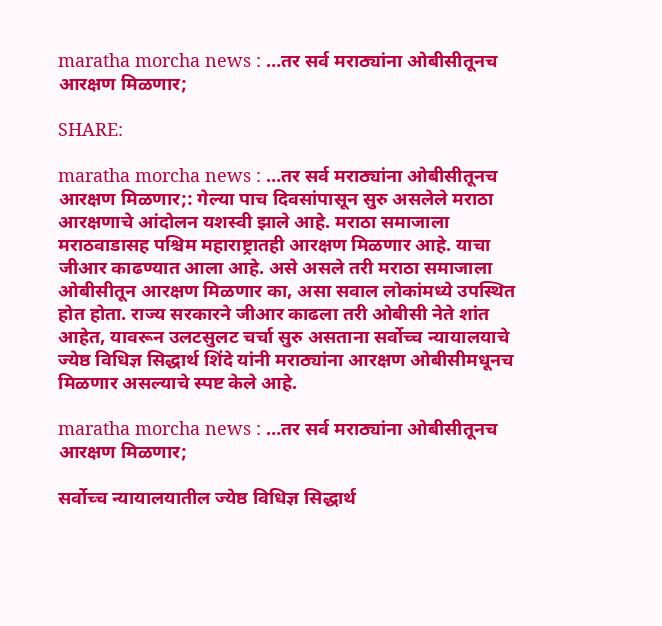maratha morcha news : …तर सर्व मराठ्यांना ओबीसीतूनच आरक्षण मिळणार;

SHARE:

maratha morcha news : …तर सर्व मराठ्यांना ओबीसीतूनच आरक्षण मिळणार;: गेल्या पाच दिवसांपासून सुरु असलेले मराठा आरक्षणाचे आंदोलन यशस्वी झाले आहे. मराठा समाजाला मराठवाडासह पश्चिम महाराष्ट्रातही आरक्षण मिळणार आहे. याचा जीआर काढण्यात आला आहे. असे असले तरी मराठा समाजाला ओबीसीतून आरक्षण मिळणार का, असा सवाल लोकांमध्ये उपस्थित होत होता. राज्य सरकारने जीआर काढला तरी ओबीसी नेते शांत आहेत, यावरून उलटसुलट चर्चा सुरु असताना सर्वोच्च न्यायालयाचे ज्येष्ठ विधिज्ञ सिद्धार्थ शिंदे यांनी मराठ्यांना आरक्षण ओबीसीमधूनच मिळणार असल्याचे स्पष्ट केले आहे.

maratha morcha news : …तर सर्व मराठ्यांना ओबीसीतूनच आरक्षण मिळणार;

सर्वोच्च न्यायालयातील ज्येष्ठ विधिज्ञ सिद्धार्थ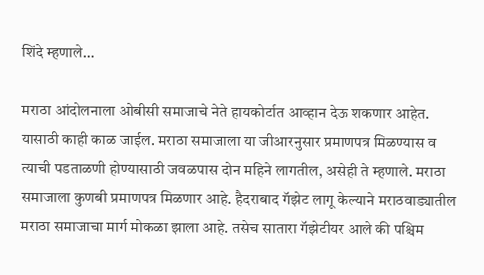शिंदे म्हणाले…

मराठा आंदोलनाला ओबीसी समाजाचे नेते हायकोर्टात आव्हान देऊ शकणार आहेत. यासाठी काही काळ जाईल. मराठा समाजाला या जीआरनुसार प्रमाणपत्र मिळण्यास व त्याची पडताळणी होण्यासाठी जवळपास दोन महिने लागतील, असेही ते म्हणाले. मराठा समाजाला कुणबी प्रमाणपत्र मिळणार आहे. हैदराबाद गॅझेट लागू केल्याने मराठवाड्यातील मराठा समाजाचा मार्ग मोकळा झाला आहे. तसेच सातारा गॅझेटीयर आले की पश्चिम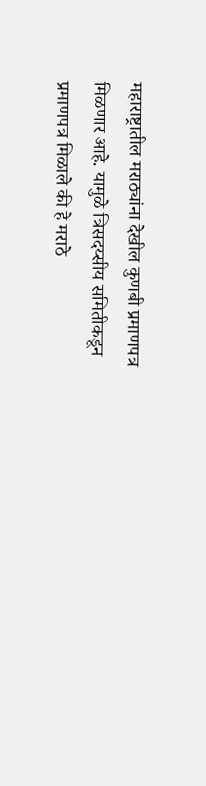महाराष्ट्रातील मराठ्यांना देखील कुणबी प्रमाणपत्र मिळणार आहे. यामुळे त्रिसदय्सीय समितीकडून प्रमाणपत्र मिळाले की हे मराठे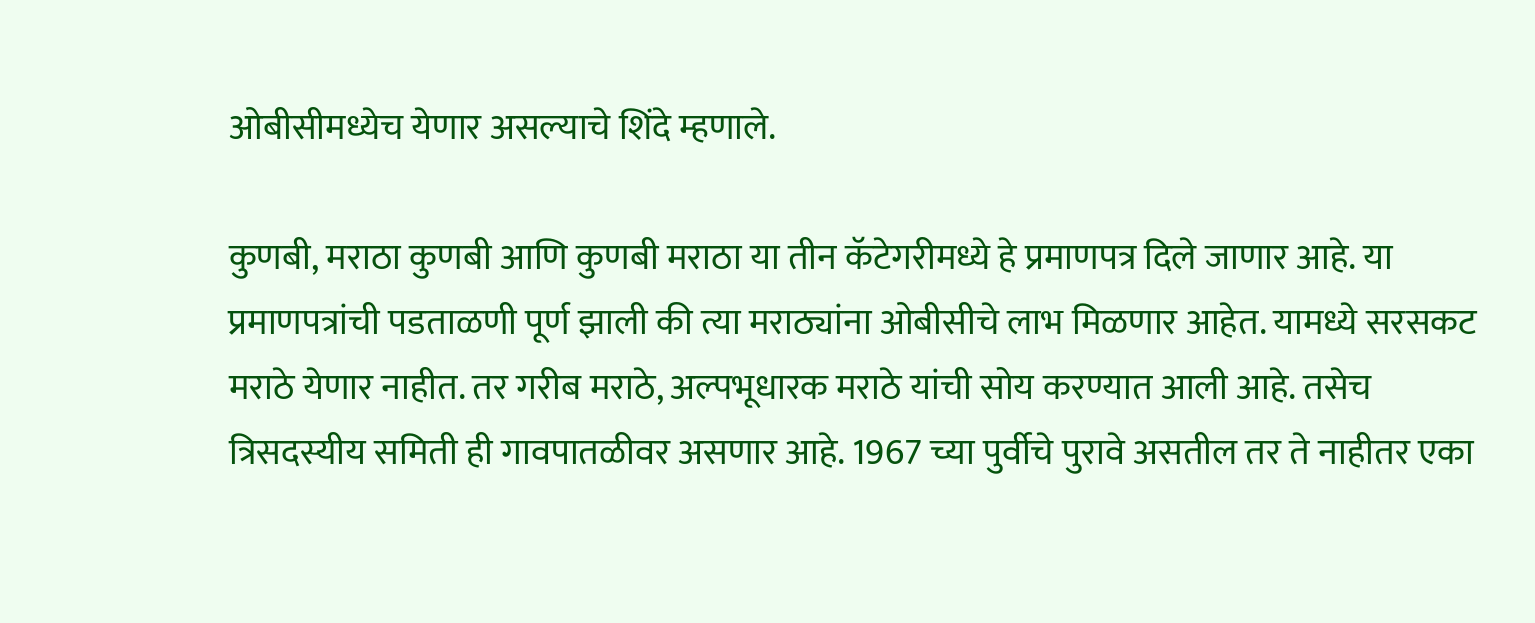ओबीसीमध्येच येणार असल्याचे शिंदे म्हणाले.

कुणबी, मराठा कुणबी आणि कुणबी मराठा या तीन कॅटेगरीमध्ये हे प्रमाणपत्र दिले जाणार आहे. या प्रमाणपत्रांची पडताळणी पूर्ण झाली की त्या मराठ्यांना ओबीसीचे लाभ मिळणार आहेत. यामध्ये सरसकट मराठे येणार नाहीत. तर गरीब मराठे, अल्पभूधारक मराठे यांची सोय करण्यात आली आहे. तसेच त्रिसदस्यीय समिती ही गावपातळीवर असणार आहे. 1967 च्या पुर्वीचे पुरावे असतील तर ते नाहीतर एका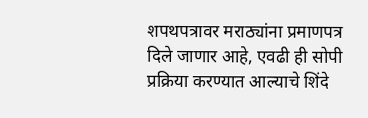शपथपत्रावर मराठ्यांना प्रमाणपत्र दिले जाणार आहे, एवढी ही सोपी प्रक्रिया करण्यात आल्याचे शिंदे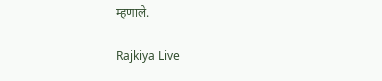म्हणाले.

Rajkiya Live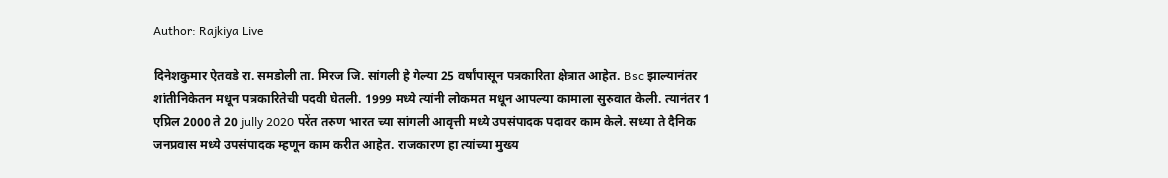Author: Rajkiya Live

दिनेशकुमार ऐतवडे रा. समडोली ता. मिरज जि. सांगली हे गेल्या 25 वर्षांपासून पत्रकारिता क्षेत्रात आहेत. Bsc झाल्यानंतर शांतीनिकेतन मधून पत्रकारितेची पदवी घेतली. 1999 मध्ये त्यांनी लोकमत मधून आपल्या कामाला सुरुवात केली. त्यानंतर 1 एप्रिल 2000 ते 20 jully 2020 परेंत तरुण भारत च्या सांगली आवृत्ती मध्ये उपसंपादक पदावर काम केले. सध्या ते दैनिक जनप्रवास मध्ये उपसंपादक म्हणून काम करीत आहेत. राजकारण हा त्यांच्या मुख्य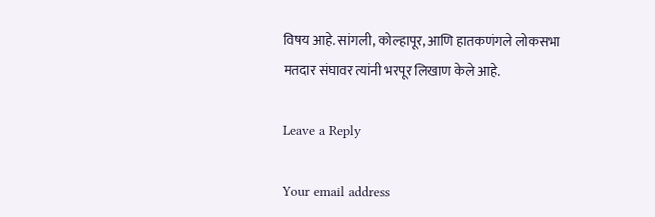विषय आहे. सांगली, कोल्हापूर, आणि हातकणंगले लोकसभा मतदार संघावर त्यांनी भरपूर लिखाण केले आहे.

Leave a Reply

Your email address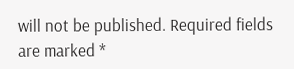will not be published. Required fields are marked *